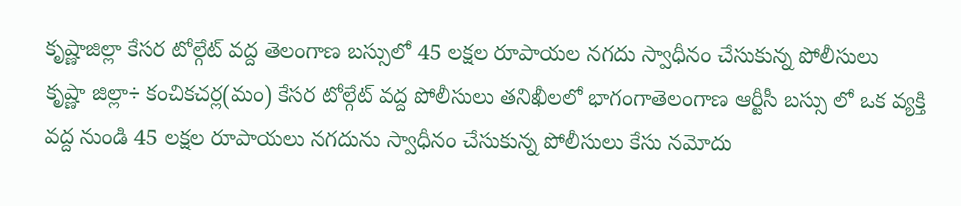కృష్ణాజిల్లా కేసర టోల్గేట్ వద్ద తెలంగాణ బస్సులో 45 లక్షల రూపాయల నగదు స్వాధీనం చేసుకున్న పోలీసులు
కృష్ణా జిల్లా÷ కంచికచర్ల(మం) కేసర టోల్గేట్ వద్ద పోలీసులు తనిఖీలలో భాగంగాతెలంగాణ ఆర్టీసీ బస్సు లో ఒక వ్యక్తి వద్ద నుండి 45 లక్షల రూపాయలు నగదును స్వాధీనం చేసుకున్న పోలీసులు కేసు నమోదు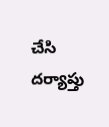చేసి దర్యాప్తు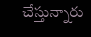చేస్తున్నారు